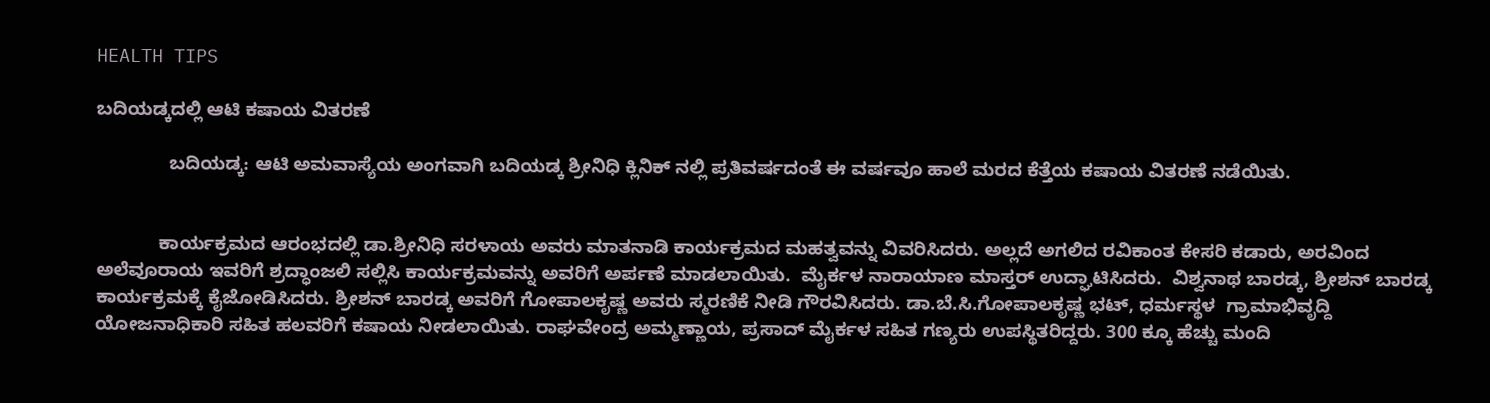HEALTH TIPS

ಬದಿಯಡ್ಕದಲ್ಲಿ ಆಟಿ ಕಷಾಯ ವಿತರಣೆ

              ಬದಿಯಡ್ಕ: ಆಟಿ ಅಮವಾಸ್ಯೆಯ ಅಂಗವಾಗಿ ಬದಿಯಡ್ಕ ಶ್ರೀನಿಧಿ ಕ್ಲಿನಿಕ್ ನಲ್ಲಿ ಪ್ರತಿವರ್ಷದಂತೆ ಈ ವರ್ಷವೂ ಹಾಲೆ ಮರದ ಕೆತ್ತೆಯ ಕಷಾಯ ವಿತರಣೆ ನಡೆಯಿತು.


            ಕಾರ್ಯಕ್ರಮದ ಆರಂಭದಲ್ಲಿ ಡಾ.ಶ್ರೀನಿಧಿ ಸರಳಾಯ ಅವರು ಮಾತನಾಡಿ ಕಾರ್ಯಕ್ರಮದ ಮಹತ್ವವನ್ನು ವಿವರಿಸಿದರು. ಅಲ್ಲದೆ ಅಗಲಿದ ರವಿಕಾಂತ ಕೇಸರಿ ಕಡಾರು, ಅರವಿಂದ ಅಲೆವೂರಾಯ ಇವರಿಗೆ ಶ್ರದ್ಧಾಂಜಲಿ ಸಲ್ಲಿಸಿ ಕಾರ್ಯಕ್ರಮವನ್ನು ಅವರಿಗೆ ಅರ್ಪಣೆ ಮಾಡಲಾಯಿತು.  ಮೈರ್ಕಳ ನಾರಾಯಾಣ ಮಾಸ್ತರ್ ಉದ್ಘಾಟಿಸಿದರು.  ವಿಶ್ವನಾಥ ಬಾರಡ್ಕ, ಶ್ರೀಶನ್ ಬಾರಡ್ಕ ಕಾರ್ಯಕ್ರಮಕ್ಕೆ ಕೈಜೋಡಿಸಿದರು. ಶ್ರೀಶನ್ ಬಾರಡ್ಕ ಅವರಿಗೆ ಗೋಪಾಲಕೃಷ್ಣ ಅವರು ಸ್ಮರಣಿಕೆ ನೀಡಿ ಗೌರವಿಸಿದರು. ಡಾ.ಬೆ.ಸಿ.ಗೋಪಾಲಕೃಷ್ಣ ಭಟ್, ಧರ್ಮಸ್ಥಳ  ಗ್ರಾಮಾಭಿವೃದ್ದಿ ಯೋಜನಾಧಿಕಾರಿ ಸಹಿತ ಹಲವರಿಗೆ ಕಷಾಯ ನೀಡಲಾಯಿತು. ರಾಘವೇಂದ್ರ ಅಮ್ಮಣ್ಣಾಯ, ಪ್ರಸಾದ್ ಮೈರ್ಕಳ ಸಹಿತ ಗಣ್ಯರು ಉಪಸ್ಥಿತರಿದ್ದರು. 300 ಕ್ಕೂ ಹೆಚ್ಚು ಮಂದಿ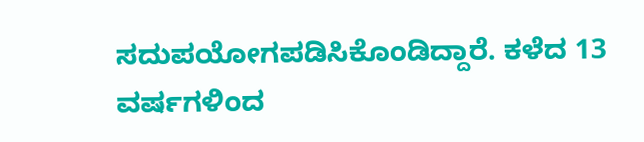ಸದುಪಯೋಗಪಡಿಸಿಕೊಂಡಿದ್ದಾರೆ. ಕಳೆದ 13 ವರ್ಷಗಳಿಂದ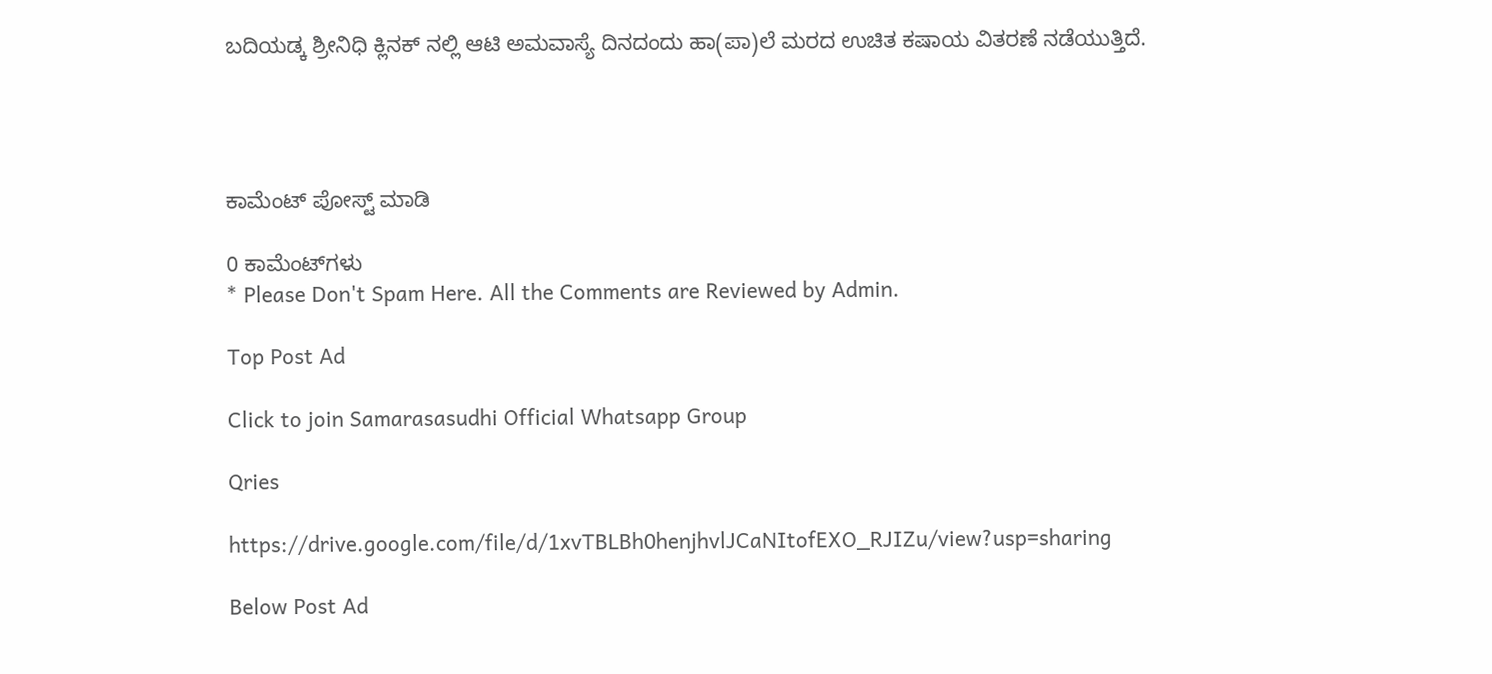ಬದಿಯಡ್ಕ ಶ್ರೀನಿಧಿ ಕ್ಲಿನಕ್ ನಲ್ಲಿ ಆಟಿ ಅಮವಾಸ್ಯೆ ದಿನದಂದು ಹಾ(ಪಾ)ಲೆ ಮರದ ಉಚಿತ ಕಷಾಯ ವಿತರಣೆ ನಡೆಯುತ್ತಿದೆ.




ಕಾಮೆಂಟ್‌‌ ಪೋಸ್ಟ್‌ ಮಾಡಿ

0 ಕಾಮೆಂಟ್‌ಗಳು
* Please Don't Spam Here. All the Comments are Reviewed by Admin.

Top Post Ad

Click to join Samarasasudhi Official Whatsapp Group

Qries

https://drive.google.com/file/d/1xvTBLBh0henjhvlJCaNItofEXO_RJIZu/view?usp=sharing

Below Post Ad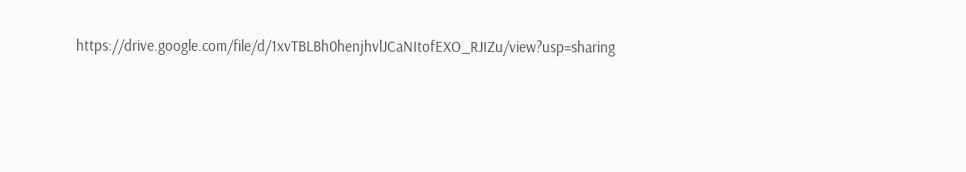https://drive.google.com/file/d/1xvTBLBh0henjhvlJCaNItofEXO_RJIZu/view?usp=sharing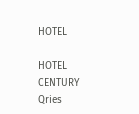HOTEL

HOTEL
CENTURY
Qries